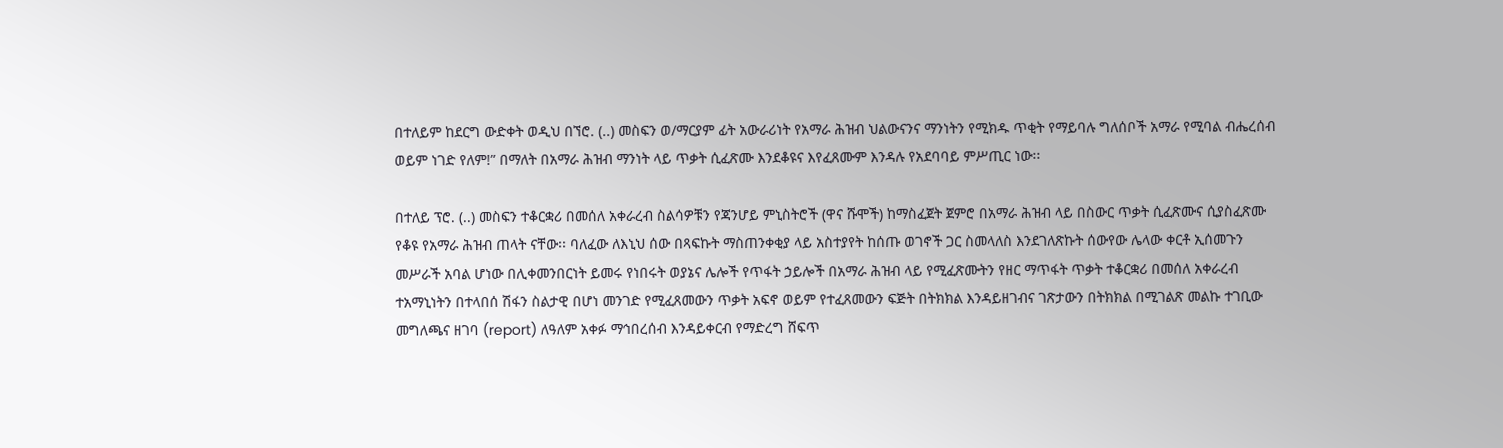በተለይም ከደርግ ውድቀት ወዲህ በኘሮ. (..) መስፍን ወ/ማርያም ፊት አውራሪነት የአማራ ሕዝብ ህልውናንና ማንነትን የሚክዱ ጥቂት የማይባሉ ግለሰቦች አማራ የሚባል ብሔረሰብ ወይም ነገድ የለም!” በማለት በአማራ ሕዝብ ማንነት ላይ ጥቃት ሲፈጽሙ እንደቆዩና እየፈጸሙም እንዳሉ የአደባባይ ምሥጢር ነው፡፡

በተለይ ፕሮ. (..) መስፍን ተቆርቋሪ በመሰለ አቀራረብ ስልሳዎቹን የጃንሆይ ምኒስትሮች (ዋና ሹሞች) ከማስፈጀት ጀምሮ በአማራ ሕዝብ ላይ በስውር ጥቃት ሲፈጽሙና ሲያስፈጽሙ የቆዩ የአማራ ሕዝብ ጠላት ናቸው፡፡ ባለፈው ለእኒህ ሰው በጻፍኩት ማስጠንቀቂያ ላይ አስተያየት ከሰጡ ወገኖች ጋር ስመላለስ እንደገለጽኩት ሰውየው ሌላው ቀርቶ ኢሰመጉን መሥራች አባል ሆነው በሊቀመንበርነት ይመሩ የነበሩት ወያኔና ሌሎች የጥፋት ኃይሎች በአማራ ሕዝብ ላይ የሚፈጽሙትን የዘር ማጥፋት ጥቃት ተቆርቋሪ በመሰለ አቀራረብ ተአማኒነትን በተላበሰ ሽፋን ስልታዊ በሆነ መንገድ የሚፈጸመውን ጥቃት አፍኖ ወይም የተፈጸመውን ፍጅት በትክክል እንዳይዘገብና ገጽታውን በትክክል በሚገልጽ መልኩ ተገቢው መግለጫና ዘገባ (report) ለዓለም አቀፉ ማኅበረሰብ እንዳይቀርብ የማድረግ ሸፍጥ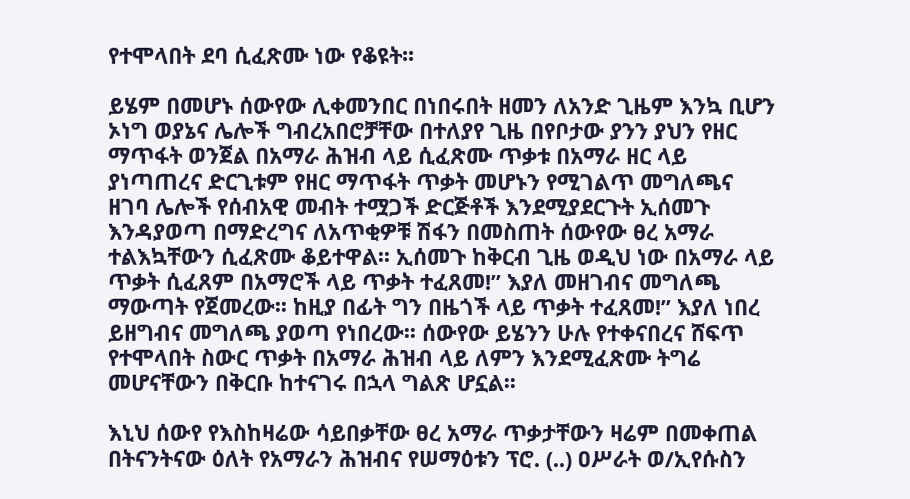የተሞላበት ደባ ሲፈጽሙ ነው የቆዩት፡፡

ይሄም በመሆኑ ሰውየው ሊቀመንበር በነበሩበት ዘመን ለአንድ ጊዜም እንኳ ቢሆን ኦነግ ወያኔና ሌሎች ግብረአበሮቻቸው በተለያየ ጊዜ በየቦታው ያንን ያህን የዘር ማጥፋት ወንጀል በአማራ ሕዝብ ላይ ሲፈጽሙ ጥቃቱ በአማራ ዘር ላይ ያነጣጠረና ድርጊቱም የዘር ማጥፋት ጥቃት መሆኑን የሚገልጥ መግለጫና ዘገባ ሌሎች የሰብአዊ መብት ተሟጋች ድርጅቶች እንደሚያደርጉት ኢሰመጉ እንዳያወጣ በማድረግና ለአጥቂዎቹ ሽፋን በመስጠት ሰውየው ፀረ አማራ ተልእኳቸውን ሲፈጽሙ ቆይተዋል፡፡ ኢሰመጉ ከቅርብ ጊዜ ወዲህ ነው በአማራ ላይ ጥቃት ሲፈጸም በአማሮች ላይ ጥቃት ተፈጸመ!” እያለ መዘገብና መግለጫ ማውጣት የጀመረው፡፡ ከዚያ በፊት ግን በዜጎች ላይ ጥቃት ተፈጸመ!” እያለ ነበረ ይዘግብና መግለጫ ያወጣ የነበረው፡፡ ሰውየው ይሄንን ሁሉ የተቀናበረና ሸፍጥ የተሞላበት ስውር ጥቃት በአማራ ሕዝብ ላይ ለምን እንደሚፈጽሙ ትግሬ መሆናቸውን በቅርቡ ከተናገሩ በኋላ ግልጽ ሆኗል፡፡

እኒህ ሰውየ የእስከዛሬው ሳይበቃቸው ፀረ አማራ ጥቃታቸውን ዛሬም በመቀጠል በትናንትናው ዕለት የአማራን ሕዝብና የሠማዕቱን ፕሮ. (..) ዐሥራት ወ/ኢየሱስን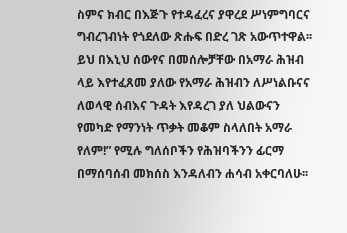ስምና ክብር በእጅጉ የተዳፈረና ያዋረደ ሥነምግባርና ግብረገብነት የጎደለው ጽሑፍ በድረ ገጽ አውጥተዋል፡፡ ይህ በእኒህ ሰውየና በመሰሎቻቸው በአማራ ሕዝብ ላይ እየተፈጸመ ያለው የአማራ ሕዝብን ለሥነልቡናና ለወላዊ ሰብእና ጉዳት እየዳረገ ያለ ህልውናን የመካድ የማንነት ጥቃት መቆም ስላለበት አማራ የለም!” የሚሉ ግለሰቦችን የሕዝባችንን ፊርማ በማሰባሰብ መክሰስ እንዳለብን ሐሳብ አቀርባለሁ፡፡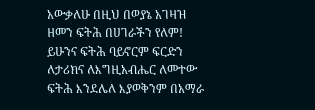አውቃለሁ በዚህ በወያኔ አገዛዝ ዘመን ፍትሕ በሀገራችን የለም! ይሁንና ፍትሕ ባይኖርም ፍርድን ለታሪክና ለእግዚአብሔር ለመተው ፍትሕ እንደሌለ እያወቅንም በአማራ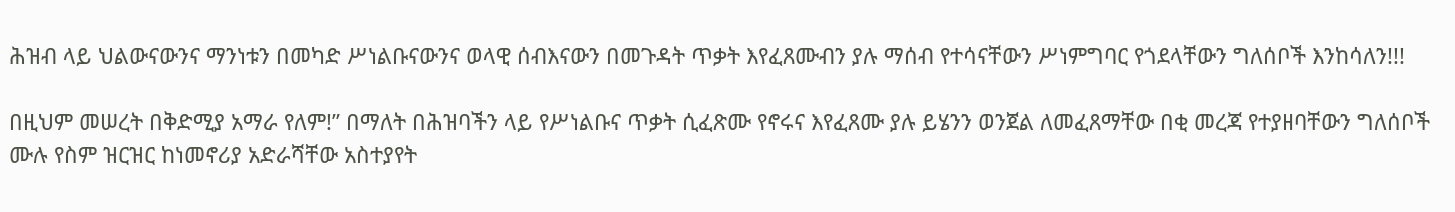ሕዝብ ላይ ህልውናውንና ማንነቱን በመካድ ሥነልቡናውንና ወላዊ ሰብእናውን በመጉዳት ጥቃት እየፈጸሙብን ያሉ ማሰብ የተሳናቸውን ሥነምግባር የጎደላቸውን ግለሰቦች እንከሳለን!!!

በዚህም መሠረት በቅድሚያ አማራ የለም!” በማለት በሕዝባችን ላይ የሥነልቡና ጥቃት ሲፈጽሙ የኖሩና እየፈጸሙ ያሉ ይሄንን ወንጀል ለመፈጸማቸው በቂ መረጃ የተያዘባቸውን ግለሰቦች ሙሉ የስም ዝርዝር ከነመኖሪያ አድራሻቸው አስተያየት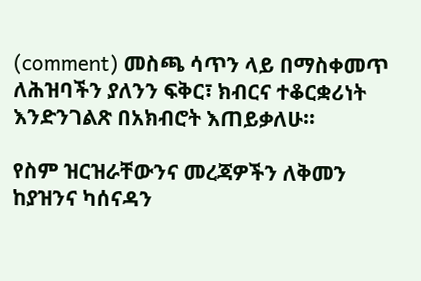(comment) መስጫ ሳጥን ላይ በማስቀመጥ ለሕዝባችን ያለንን ፍቅር፣ ክብርና ተቆርቋሪነት እንድንገልጽ በአክብሮት እጠይቃለሁ፡፡

የስም ዝርዝራቸውንና መረጃዎችን ለቅመን ከያዝንና ካሰናዳን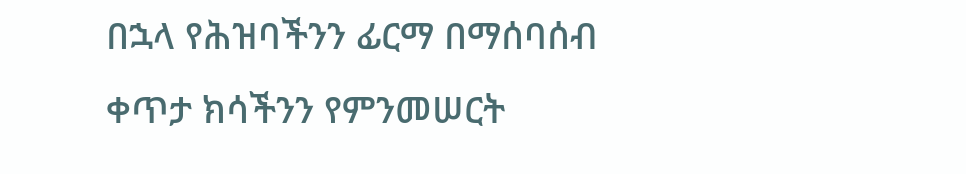በኋላ የሕዝባችንን ፊርማ በማሰባሰብ ቀጥታ ክሳችንን የምንመሠርት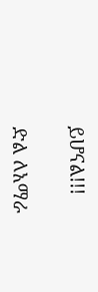ይሆናል!!!

ድል ለአማራ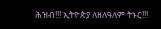ሕዝብ!!! ኢትዮጵያ ለዘለዓለም ትኑር!!!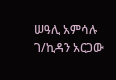ሠዓሊ አምሳሉ ገ/ኪዳን አርጋው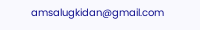amsalugkidan@gmail.com